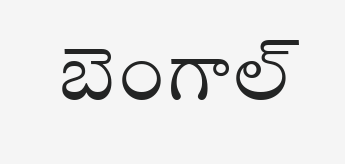బెంగాల్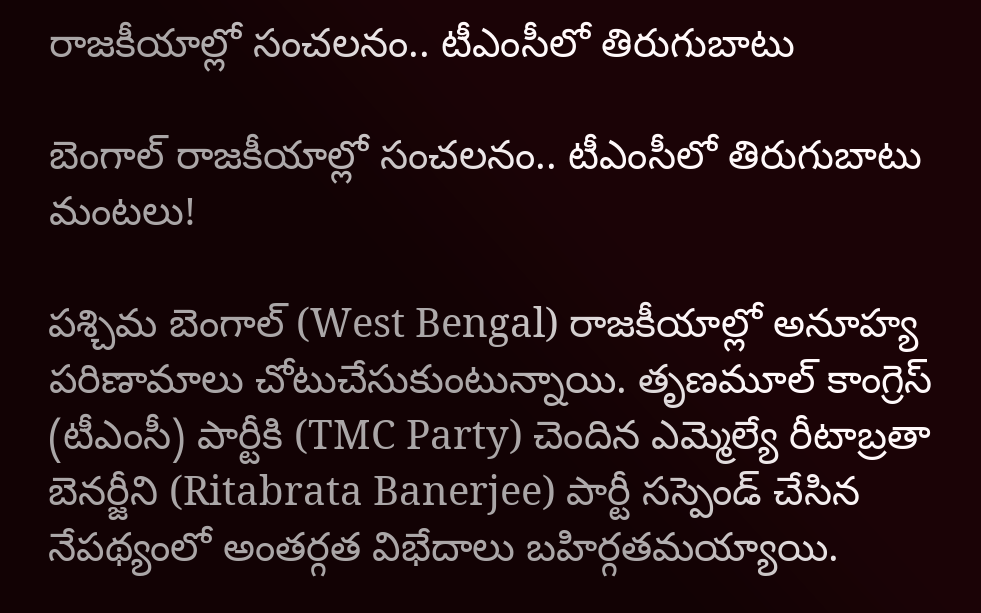రాజకీయాల్లో సంచలనం.. టీఎంసీలో తిరుగుబాటు

బెంగాల్ రాజకీయాల్లో సంచలనం.. టీఎంసీలో తిరుగుబాటు మంటలు!

పశ్చిమ బెంగాల్ (West Bengal) రాజకీయాల్లో అనూహ్య పరిణామాలు చోటుచేసుకుంటున్నాయి. తృణమూల్ కాంగ్రెస్ (టీఎంసీ) పార్టీకి (TMC Party) చెందిన ఎమ్మెల్యే రీటాబ్రతా బెనర్జీని (Ritabrata Banerjee) పార్టీ సస్పెండ్ చేసిన నేపథ్యంలో అంతర్గత విభేదాలు బహిర్గతమయ్యాయి.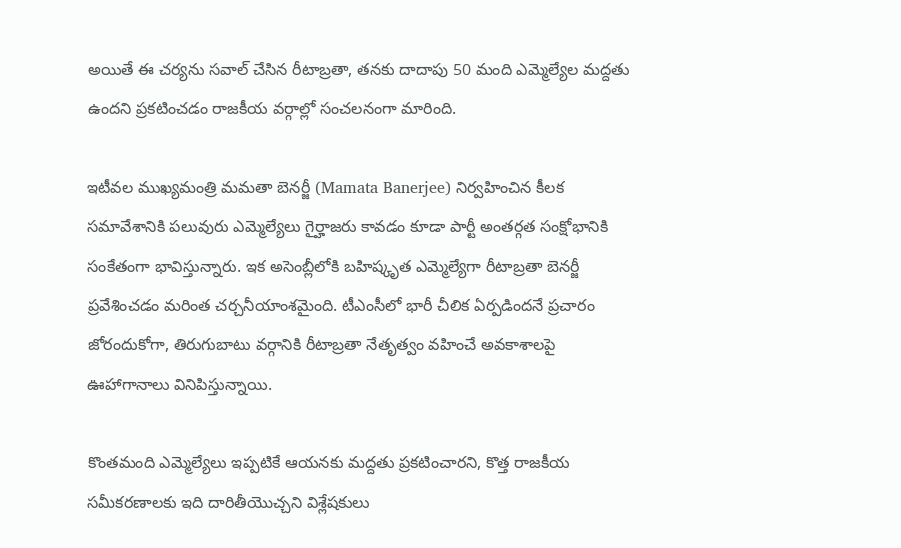అయితే ఈ చర్యను సవాల్ చేసిన రీటాబ్రతా, తనకు దాదాపు 50 మంది ఎమ్మెల్యేల మద్దతు ఉందని ప్రకటించడం రాజకీయ వర్గాల్లో సంచలనంగా మారింది.

ఇటీవల ముఖ్యమంత్రి మమతా బెనర్జీ (Mamata Banerjee) నిర్వహించిన కీలక సమావేశానికి పలువురు ఎమ్మెల్యేలు గైర్హాజరు కావడం కూడా పార్టీ అంతర్గత సంక్షోభానికి సంకేతంగా భావిస్తున్నారు. ఇక అసెంబ్లీలోకి బహిష్కృత ఎమ్మెల్యేగా రీటాబ్రతా బెనర్జీ ప్రవేశించడం మరింత చర్చనీయాంశమైంది. టీఎంసీలో భారీ చీలిక ఏర్పడిందనే ప్రచారం జోరందుకోగా, తిరుగుబాటు వర్గానికి రీటాబ్రతా నేతృత్వం వహించే అవకాశాలపై ఊహాగానాలు వినిపిస్తున్నాయి.

కొంతమంది ఎమ్మెల్యేలు ఇప్పటికే ఆయనకు మద్దతు ప్రకటించారని, కొత్త రాజకీయ సమీకరణాలకు ఇది దారితీయొచ్చని విశ్లేషకులు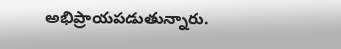అభిప్రాయపడుతున్నారు.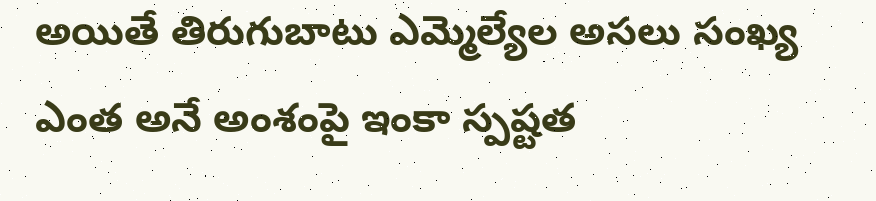అయితే తిరుగుబాటు ఎమ్మెల్యేల అసలు సంఖ్య ఎంత అనే అంశంపై ఇంకా స్పష్టత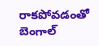రాకపోవడంతో బెంగాల్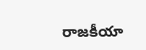రాజకీయా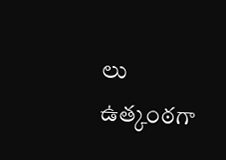లు ఉత్కంఠగా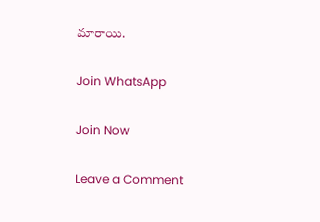మారాయి.

Join WhatsApp

Join Now

Leave a Comment